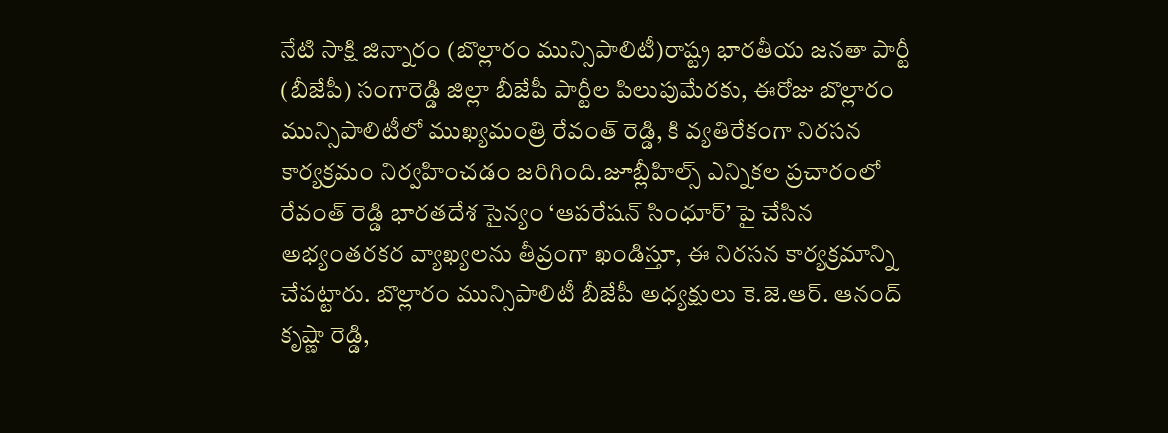నేటి సాక్షి జిన్నారం (బొల్లారం మున్సిపాలిటీ)రాష్ట్ర భారతీయ జనతా పార్టీ (బీజేపీ) సంగారెడ్డి జిల్లా బీజేపీ పార్టీల పిలుపుమేరకు, ఈరోజు బొల్లారం మున్సిపాలిటీలో ముఖ్యమంత్రి రేవంత్ రెడ్డి, కి వ్యతిరేకంగా నిరసన కార్యక్రమం నిర్వహించడం జరిగింది.జూబ్లీహిల్స్ ఎన్నికల ప్రచారంలో రేవంత్ రెడ్డి భారతదేశ సైన్యం ‘ఆపరేషన్ సింధూర్’ పై చేసిన అభ్యంతరకర వ్యాఖ్యలను తీవ్రంగా ఖండిస్తూ, ఈ నిరసన కార్యక్రమాన్ని చేపట్టారు. బొల్లారం మున్సిపాలిటీ బీజేపీ అధ్యక్షులు కె.జె.ఆర్. ఆనంద్ కృష్ణా రెడ్డి,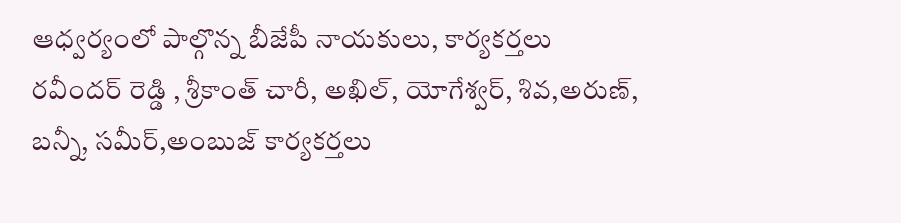ఆధ్వర్యంలో పాల్గొన్న బీజేపీ నాయకులు, కార్యకర్తలు రవీందర్ రెడ్డి , శ్రీకాంత్ చారీ, అఖిల్, యోగేశ్వర్, శివ,అరుణ్, బన్నీ, సమీర్,అంబుజ్ కార్యకర్తలు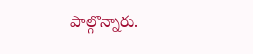పాల్గొన్నారు.